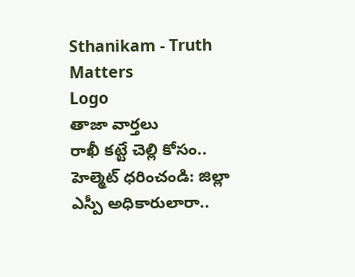Sthanikam - Truth Matters
Logo
తాజా వార్తలు
రాఖీ కట్టే చెల్లి కోసం.. హెల్మెట్‌ ధరించండి: జిల్లా ఎస్పీ అధికారులారా..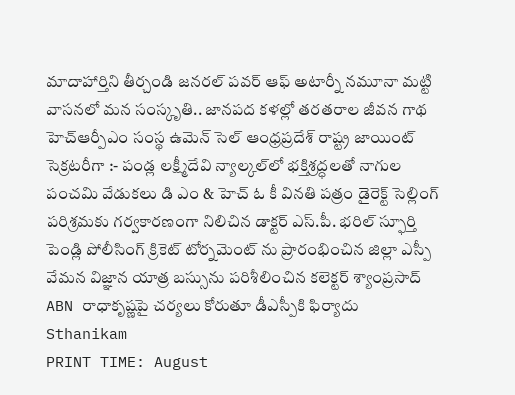మాదాహార్తిని తీర్చండి జనరల్ పవర్ ఆఫ్ అటార్నీ నమూనా మట్టి వాసనలో మన సంస్కృతి.. జానపద కళల్లో తరతరాల జీవన గాథ హెచ్ఆర్పీఎం సంస్థ ఉమెన్ సెల్ ఆంధ్రప్రదేశ్ రాష్ట్ర జాయింట్ సెక్రటరీగా :- పండ్ల లక్ష్మీదేవి న్యాల్కల్‌లో భక్తిశ్రద్ధలతో నాగుల పంచమి వేడుకలు డి ఎం & హెచ్ ఓ కీ వినతి పత్రం డైరెక్ట్ సెల్లింగ్ పరిశ్రమకు గర్వకారణంగా నిలిచిన డాక్టర్ ఎస్.పీ. భరిల్ స్ఫూర్తి పెండ్లి పోలీసింగ్ క్రికెట్ టోర్నమెంట్ ను ప్రారంభించిన జిల్లా ఎస్పీ వేమన విజ్ఞాన యాత్ర బస్సును పరిశీలించిన కలెక్టర్ శ్యాంప్రసాద్ ABN రాధాకృష్ణపై చర్యలు కోరుతూ డీఎస్పీకి ఫిర్యాదు
Sthanikam
PRINT TIME: August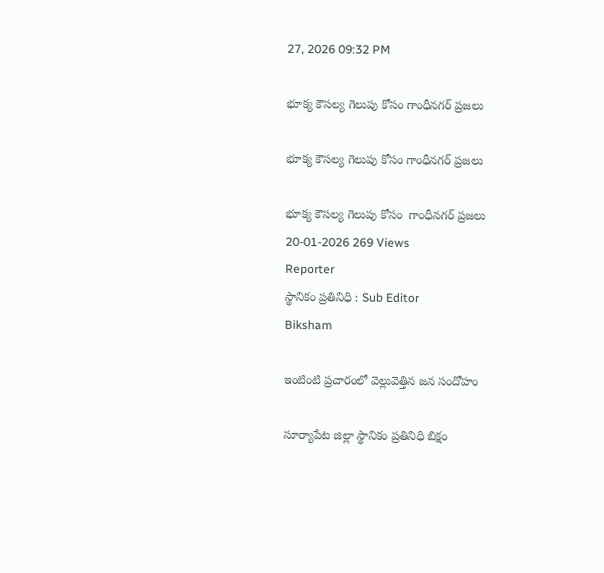27, 2026 09:32 PM

భూక్య కౌసల్య గెలుపు కోసం గాంధీనగర్ ప్రజలు

భూక్య కౌసల్య గెలుపు కోసం గాంధీనగర్ ప్రజలు

భూక్య కౌసల్య గెలుపు కోసం  గాంధీనగర్ ప్రజలు
20-01-2026 269 Views
Reporter
స్థానికం ప్రతినిధి : Sub Editor
Biksham

ఇంటింటి ప్రచారంలో వెల్లువెత్తిన జన సందోహం

సూర్యాపేట జిల్లా స్థానికం ప్రతినిధి బిక్షం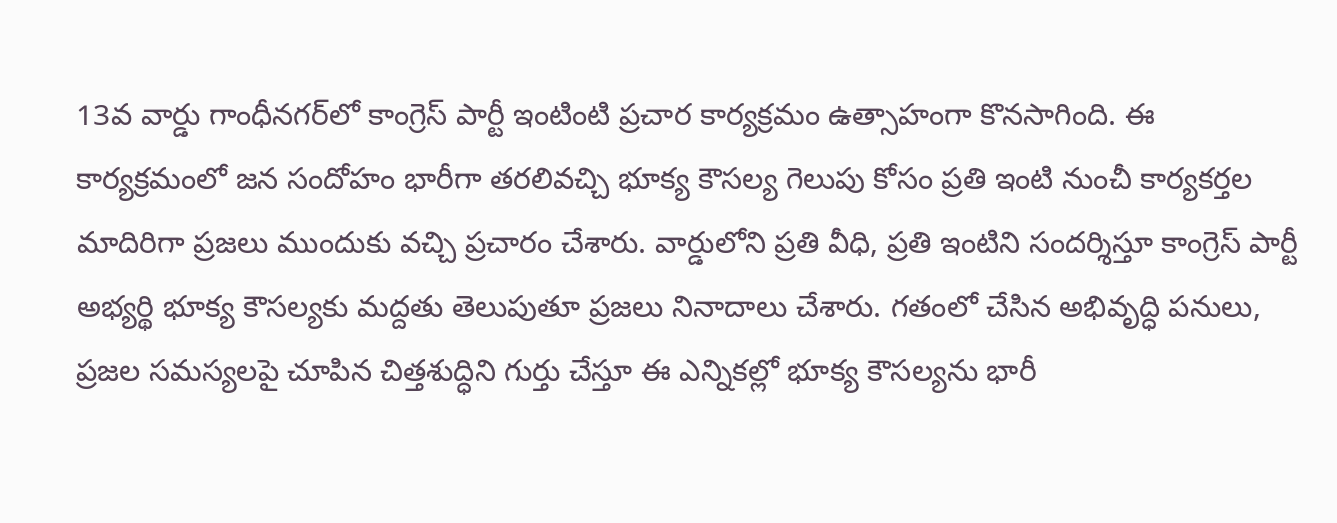13వ వార్డు గాంధీనగర్‌లో కాంగ్రెస్ పార్టీ ఇంటింటి ప్రచార కార్యక్రమం ఉత్సాహంగా కొనసాగింది. ఈ కార్యక్రమంలో జన సందోహం భారీగా తరలివచ్చి భూక్య కౌసల్య గెలుపు కోసం ప్రతి ఇంటి నుంచీ కార్యకర్తల మాదిరిగా ప్రజలు ముందుకు వచ్చి ప్రచారం చేశారు. వార్డులోని ప్రతి వీధి, ప్రతి ఇంటిని సందర్శిస్తూ కాంగ్రెస్ పార్టీ అభ్యర్థి భూక్య కౌసల్యకు మద్దతు తెలుపుతూ ప్రజలు నినాదాలు చేశారు. గతంలో చేసిన అభివృద్ధి పనులు, ప్రజల సమస్యలపై చూపిన చిత్తశుద్ధిని గుర్తు చేస్తూ ఈ ఎన్నికల్లో భూక్య కౌసల్యను భారీ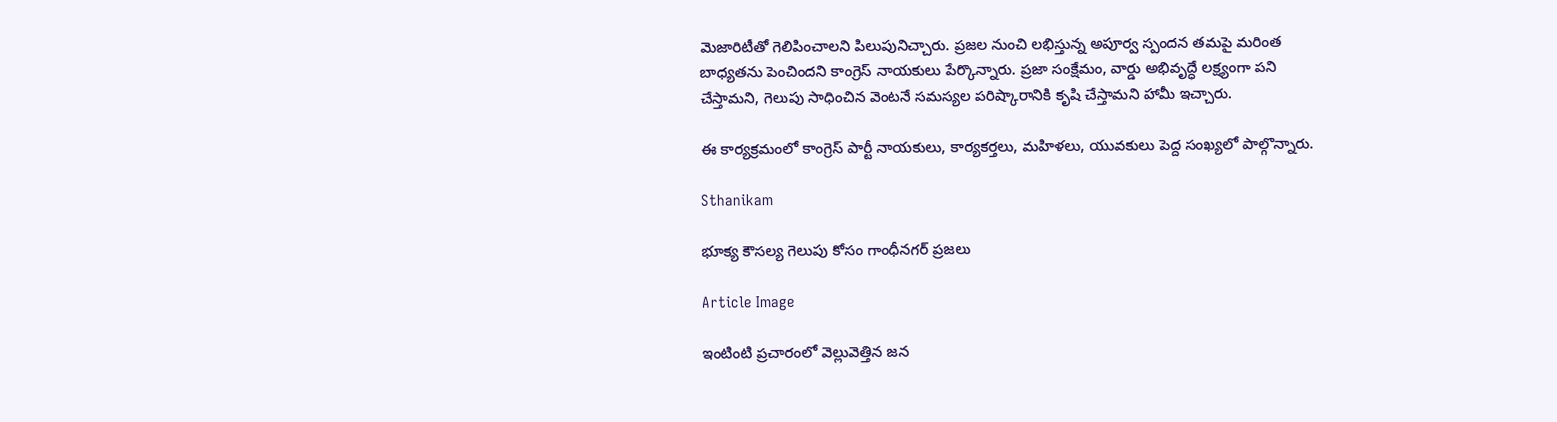మెజారిటీతో గెలిపించాలని పిలుపునిచ్చారు. ప్రజల నుంచి లభిస్తున్న అపూర్వ స్పందన తమపై మరింత బాధ్యతను పెంచిందని కాంగ్రెస్ నాయకులు పేర్కొన్నారు. ప్రజా సంక్షేమం, వార్డు అభివృద్ధే లక్ష్యంగా పని చేస్తామని, గెలుపు సాధించిన వెంటనే సమస్యల పరిష్కారానికి కృషి చేస్తామని హామీ ఇచ్చారు.

ఈ కార్యక్రమంలో కాంగ్రెస్ పార్టీ నాయకులు, కార్యకర్తలు, మహిళలు, యువకులు పెద్ద సంఖ్యలో పాల్గొన్నారు.

Sthanikam

భూక్య కౌసల్య గెలుపు కోసం గాంధీనగర్ ప్రజలు

Article Image

ఇంటింటి ప్రచారంలో వెల్లువెత్తిన జన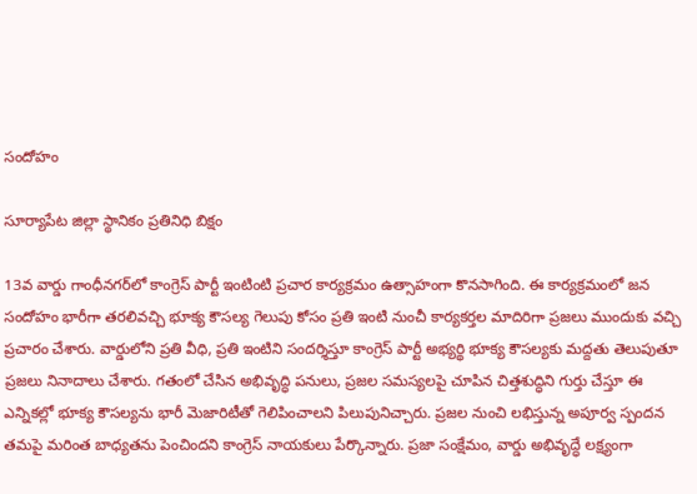సందోహం

సూర్యాపేట జిల్లా స్థానికం ప్రతినిధి బిక్షం

13వ వార్డు గాంధీనగర్‌లో కాంగ్రెస్ పార్టీ ఇంటింటి ప్రచార కార్యక్రమం ఉత్సాహంగా కొనసాగింది. ఈ కార్యక్రమంలో జన సందోహం భారీగా తరలివచ్చి భూక్య కౌసల్య గెలుపు కోసం ప్రతి ఇంటి నుంచీ కార్యకర్తల మాదిరిగా ప్రజలు ముందుకు వచ్చి ప్రచారం చేశారు. వార్డులోని ప్రతి వీధి, ప్రతి ఇంటిని సందర్శిస్తూ కాంగ్రెస్ పార్టీ అభ్యర్థి భూక్య కౌసల్యకు మద్దతు తెలుపుతూ ప్రజలు నినాదాలు చేశారు. గతంలో చేసిన అభివృద్ధి పనులు, ప్రజల సమస్యలపై చూపిన చిత్తశుద్ధిని గుర్తు చేస్తూ ఈ ఎన్నికల్లో భూక్య కౌసల్యను భారీ మెజారిటీతో గెలిపించాలని పిలుపునిచ్చారు. ప్రజల నుంచి లభిస్తున్న అపూర్వ స్పందన తమపై మరింత బాధ్యతను పెంచిందని కాంగ్రెస్ నాయకులు పేర్కొన్నారు. ప్రజా సంక్షేమం, వార్డు అభివృద్ధే లక్ష్యంగా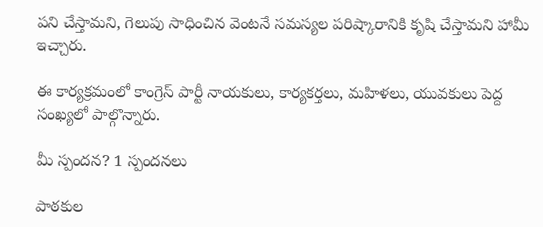పని చేస్తామని, గెలుపు సాధించిన వెంటనే సమస్యల పరిష్కారానికి కృషి చేస్తామని హామీ ఇచ్చారు.

ఈ కార్యక్రమంలో కాంగ్రెస్ పార్టీ నాయకులు, కార్యకర్తలు, మహిళలు, యువకులు పెద్ద సంఖ్యలో పాల్గొన్నారు.

మీ స్పందన? 1 స్పందనలు

పాఠకుల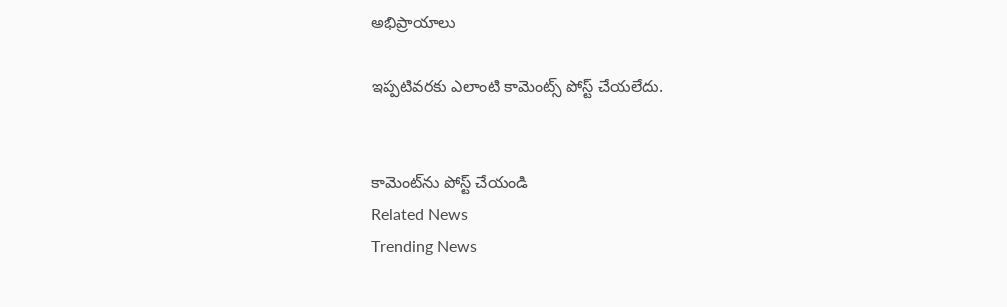అభిప్రాయాలు

ఇప్పటివరకు ఎలాంటి కామెంట్స్ పోస్ట్ చేయలేదు.


కామెంట్‌ను పోస్ట్ చేయండి
Related News
Trending News